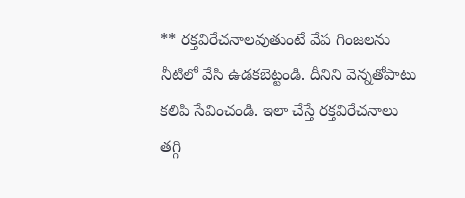** రక్తవిరేచనాలవుతుంటే వేప గింజలను నీటిలో వేసి ఉడకబెట్టండి. దీనిని వెన్నతోపాటు కలిపి సేవించండి. ఇలా చేస్తే రక్తవిరేచనాలు తగ్గి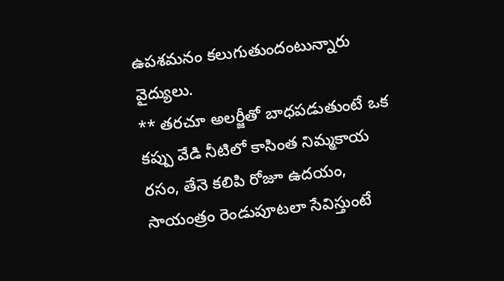ఉపశమనం కలుగుతుందంటున్నారు వైద్యులు.
** తరచూ అలర్జీతో బాధపడుతుంటే ఒక కప్పు వేడి నీటిలో కాసింత నిమ్మకాయ రసం, తేనె కలిపి రోజూ ఉదయం, సాయంత్రం రెండుపూటలా సేవిస్తుంటే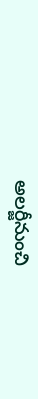అలర్జీనుంచి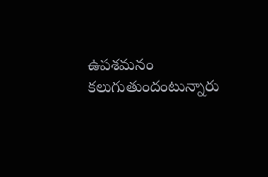ఉపశమనం కలుగుతుందంటున్నారు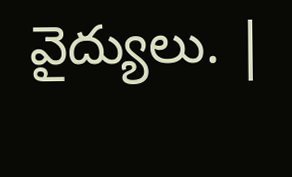వైద్యులు. |